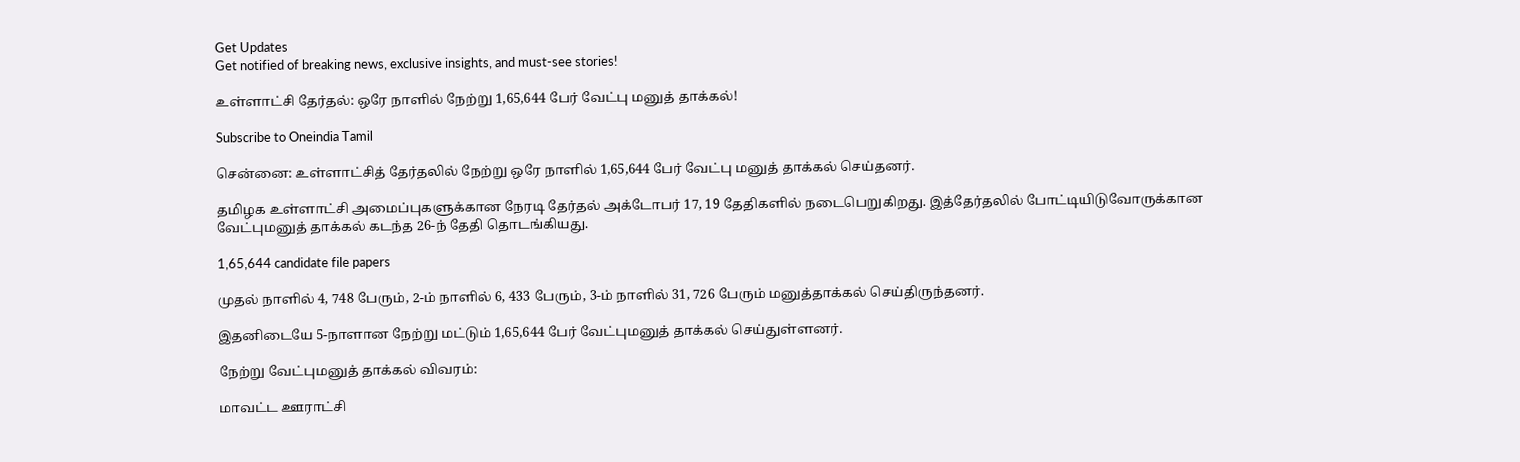Get Updates
Get notified of breaking news, exclusive insights, and must-see stories!

உள்ளாட்சி தேர்தல்: ஒரே நாளில் நேற்று 1,65,644 பேர் வேட்பு மனுத் தாக்கல்!

Subscribe to Oneindia Tamil

சென்னை: உள்ளாட்சித் தேர்தலில் நேற்று ஒரே நாளில் 1,65,644 பேர் வேட்பு மனுத் தாக்கல் செய்தனர்.

தமிழக உள்ளாட்சி அமைப்புகளுக்கான நேரடி தேர்தல் அக்டோபர் 17, 19 தேதிகளில் நடைபெறுகிறது. இத்தேர்தலில் போட்டியிடுவோருக்கான வேட்புமனுத் தாக்கல் கடந்த 26-ந் தேதி தொடங்கியது.

1,65,644 candidate file papers

முதல் நாளில் 4, 748 பேரும், 2-ம் நாளில் 6, 433 பேரும், 3-ம் நாளில் 31, 726 பேரும் மனுத்தாக்கல் செய்திருந்தனர்.

இதனிடையே 5-நாளான நேற்று மட்டும் 1,65,644 பேர் வேட்புமனுத் தாக்கல் செய்துள்ளனர்.

நேற்று வேட்புமனுத் தாக்கல் விவரம்:

மாவட்ட ஊராட்சி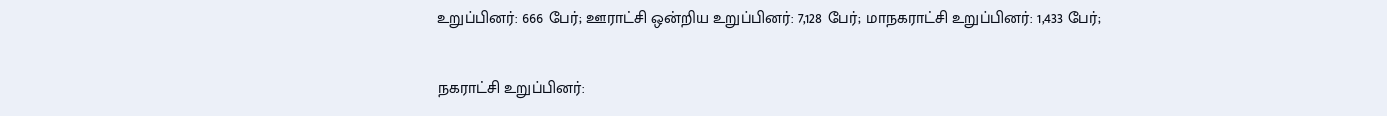உறுப்பினர்: 666 பேர்; ஊராட்சி ஒன்றிய உறுப்பினர்: 7,128 பேர்; மாநகராட்சி உறுப்பினர்: 1,433 பேர்;

நகராட்சி உறுப்பினர்: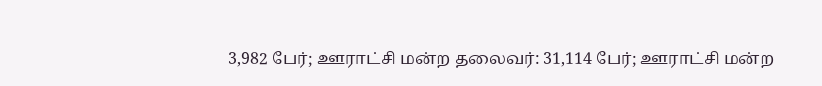3,982 பேர்; ஊராட்சி மன்ற தலைவர்: 31,114 பேர்; ஊராட்சி மன்ற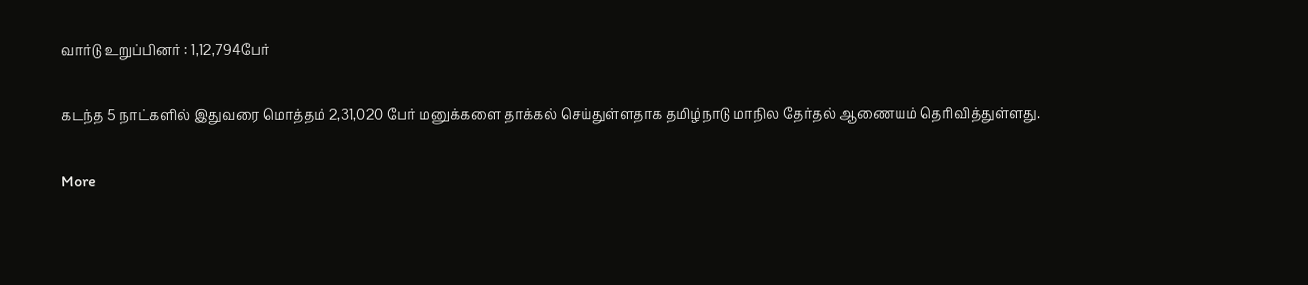வார்டு உறுப்பினர் : 1,12,794பேர்

கடந்த 5 நாட்களில் இதுவரை மொத்தம் 2,31,020 பேர் மனுக்களை தாக்கல் செய்துள்ளதாக தமிழ்நாடு மாநில தேர்தல் ஆணையம் தெரிவித்துள்ளது.

More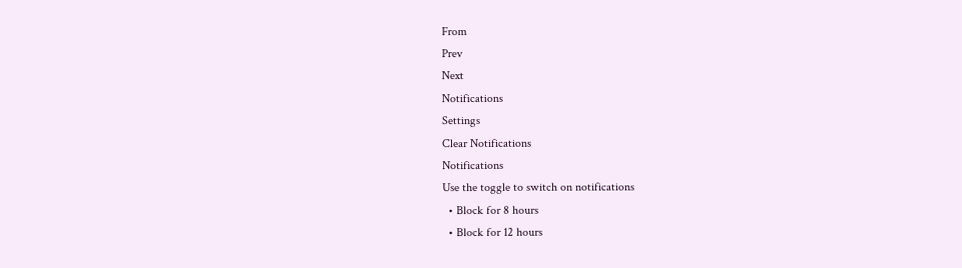From
Prev
Next
Notifications
Settings
Clear Notifications
Notifications
Use the toggle to switch on notifications
  • Block for 8 hours
  • Block for 12 hours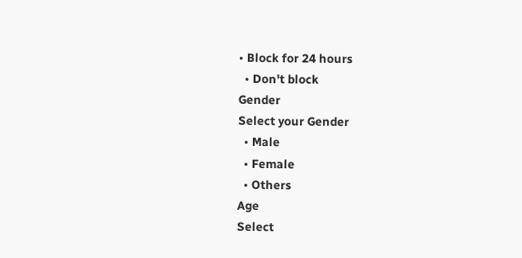• Block for 24 hours
  • Don't block
Gender
Select your Gender
  • Male
  • Female
  • Others
Age
Select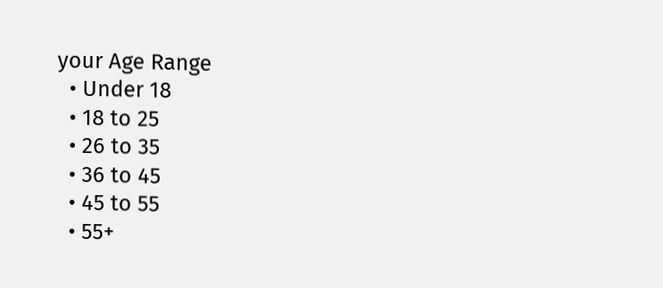your Age Range
  • Under 18
  • 18 to 25
  • 26 to 35
  • 36 to 45
  • 45 to 55
  • 55+